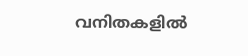വനിതകളില്‍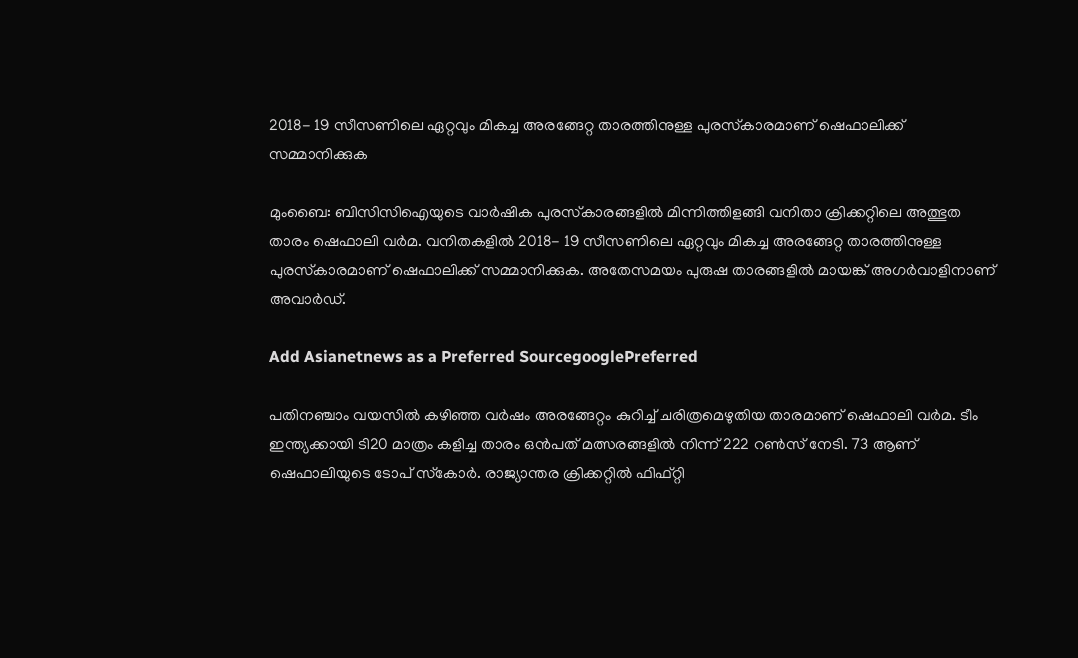2018- 19 സീസണിലെ ഏറ്റവും മികച്ച അരങ്ങേറ്റ താരത്തിനുള്ള പുരസ്‌കാരമാണ് ഷെഫാലിക്ക് സമ്മാനിക്കുക

മുംബൈ: ബിസിസിഐയുടെ വാര്‍ഷിക പുരസ്‌കാരങ്ങളില്‍ മിന്നിത്തിളങ്ങി വനിതാ ക്രിക്കറ്റിലെ അത്ഭുത താരം ഷെഫാലി വര്‍മ. വനിതകളില്‍ 2018- 19 സീസണിലെ ഏറ്റവും മികച്ച അരങ്ങേറ്റ താരത്തിനുള്ള പുരസ്‌കാരമാണ് ഷെഫാലിക്ക് സമ്മാനിക്കുക. അതേസമയം പുരുഷ താരങ്ങളില്‍ മായങ്ക് അഗര്‍വാളിനാണ് അവാര്‍ഡ്.

Add Asianetnews as a Preferred SourcegooglePreferred

പതിനഞ്ചാം വയസില്‍ കഴിഞ്ഞ വര്‍ഷം അരങ്ങേറ്റം കുറിച്ച് ചരിത്രമെഴുതിയ താരമാണ് ഷെഫാലി വര്‍മ. ടീം ഇന്ത്യക്കായി ടി20 മാത്രം കളിച്ച താരം ഒന്‍പത് മത്സരങ്ങളില്‍ നിന്ന് 222 റണ്‍സ് നേടി. 73 ആണ് ഷെഫാലിയുടെ ടോപ് സ്‌കോര്‍. രാജ്യാന്തര ക്രിക്കറ്റില്‍ ഫിഫ്റ്റി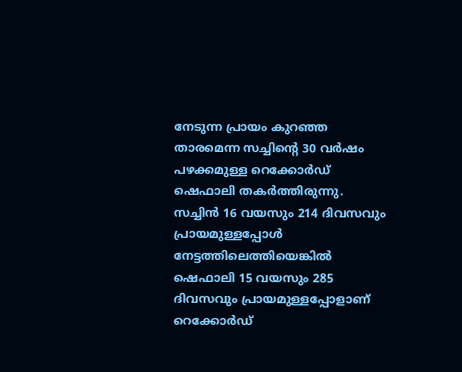നേടുന്ന പ്രായം കുറഞ്ഞ താരമെന്ന സച്ചിന്‍റെ 30 വര്‍ഷം പഴക്കമുള്ള റെക്കോര്‍ഡ് ഷെഫാലി തകര്‍ത്തിരുന്നു. സച്ചിന്‍ 16 വയസും 214 ദിവസവും പ്രായമുള്ളപ്പോള്‍ നേട്ടത്തിലെത്തിയെങ്കില്‍ ഷെഫാലി 15 വയസും 285 ദിവസവും പ്രായമുള്ളപ്പോളാണ് റെക്കോര്‍ഡ്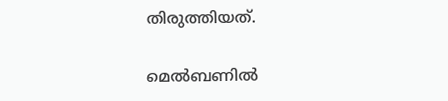തിരുത്തിയത്.

മെല്‍ബണില്‍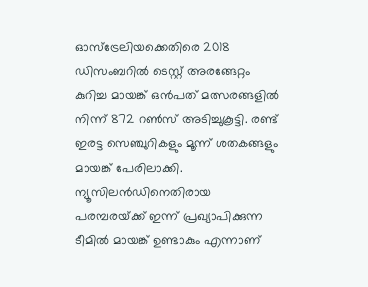ഓസ്‌ട്രേലിയക്കെതിരെ 2018 ഡിസംബറില്‍ ടെസ്റ്റ് അരങ്ങേറ്റം കുറിച്ച മായങ്ക് ഒന്‍പത് മത്സരങ്ങളില്‍ നിന്ന് 872 റണ്‍സ് അടിച്ചുകൂട്ടി. രണ്ട് ഇരട്ട സെഞ്ചുറികളും മൂന്ന് ശതകങ്ങളും മായങ്ക് പേരിലാക്കി. ന്യൂസിലന്‍ഡിനെതിരായ പരമ്പരയ്‌ക്ക് ഇന്ന് പ്രഖ്യാപിക്കുന്ന ടീമില്‍ മായങ്ക് ഉണ്ടാകും എന്നാണ്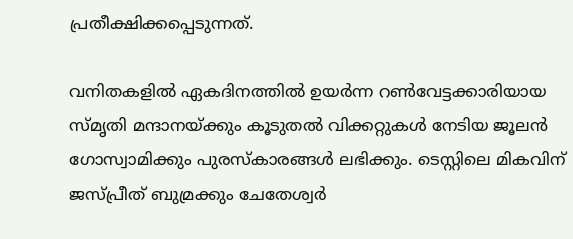പ്രതീക്ഷിക്കപ്പെടുന്നത്.

വനിതകളില്‍ ഏകദിനത്തില്‍ ഉയര്‍ന്ന റണ്‍വേട്ടക്കാരിയായ സ്‌മൃതി മന്ദാനയ്‌ക്കും കൂടുതല്‍ വിക്കറ്റുകള്‍ നേടിയ ജൂലന്‍ ഗോസ്വാമിക്കും പുരസ്‌കാരങ്ങള്‍ ലഭിക്കും. ടെസ്റ്റിലെ മികവിന് ജസ്‌പ്രീത് ബുമ്രക്കും ചേതേശ്വര്‍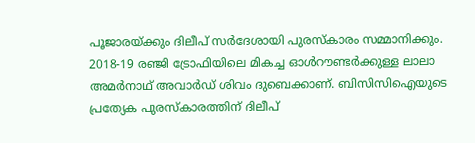പൂജാരയ്‌ക്കും ദിലീപ് സര്‍ദേശായി പുരസ്‌കാരം സമ്മാനിക്കും. 2018-19 രഞ്ജി ട്രോഫിയിലെ മികച്ച ഓള്‍റൗണ്ടര്‍ക്കുള്ള ലാലാ അമര്‍നാഥ് അവാര്‍ഡ് ശിവം ദുബെക്കാണ്. ബിസിസിഐയുടെ പ്രത്യേക പുരസ്‌കാരത്തിന് ദിലീപ്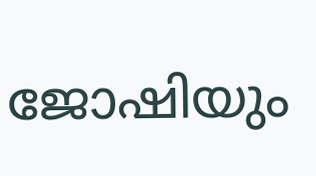ജോഷിയും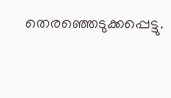തെരഞ്ഞെടുക്കപ്പെട്ടു.